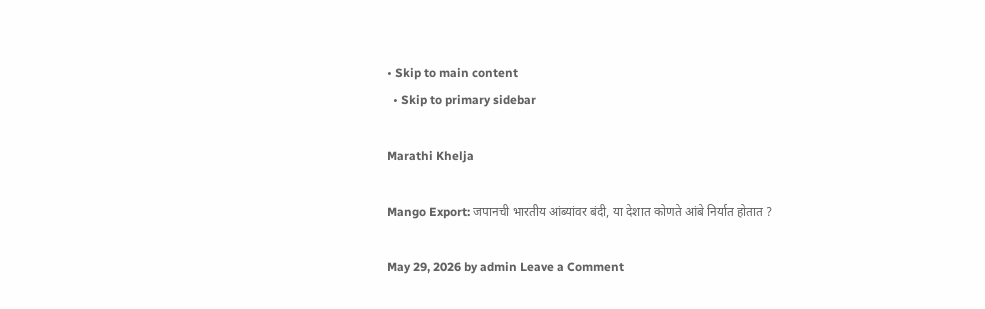• Skip to main content
  • Skip to primary sidebar

Marathi Khelja

Mango Export: जपानची भारतीय आंब्यांवर बंदी, या देशात कोणते आंबे निर्यात होतात ?

May 29, 2026 by admin Leave a Comment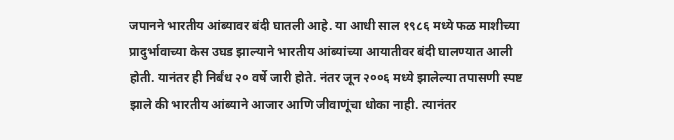जपानने भारतीय आंब्यावर बंदी घातली आहे. या आधी साल १९८६ मध्ये फळ माशीच्या प्रादुर्भावाच्या केस उघड झाल्याने भारतीय आंब्यांच्या आयातीवर बंदी घालण्यात आली होती. यानंतर ही निर्बंध २० वर्षे जारी होते. नंतर जून २००६ मध्ये झालेल्या तपासणी स्पष्ट झाले की भारतीय आंब्याने आजार आणि जीवाणूंचा धोका नाही. त्यानंतर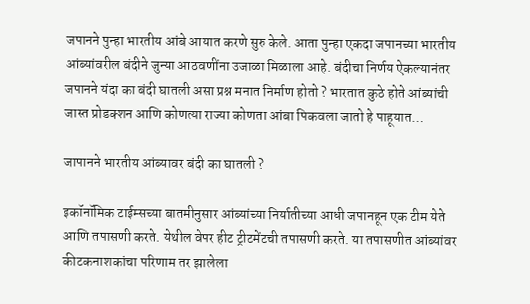जपानने पुन्हा भारतीय आंबे आयात करणे सुरु केले. आता पुन्हा एकदा जपानच्या भारतीय आंब्यांवरील बंदीने जुन्या आठवणींना उजाळा मिळाला आहे. बंदीचा निर्णय ऐकल्यानंतर जपानने यंदा का बंदी घातली असा प्रश्न मनात निर्माण होतो ? भारतात कुठे होते आंब्यांची जास्त प्रोडक्शन आणि कोणत्या राज्या कोणता आंबा पिकवला जातो हे पाहूयात…

जापानने भारतीय आंब्यावर बंदी का घातली ?

इकॉनॉमिक टाईम्सच्या बातमीनुसार आंब्यांच्या निर्यातीच्या आधी जपानहून एक टीम येते आणि तपासणी करते. येथील वेपर हीट ट्रीटमेंटची तपासणी करते. या तपासणीत आंब्यांवर कीटकनाशकांचा परिणाम तर झालेला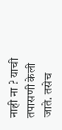नाही ना ? याची तपासणी केली जाते. तसेच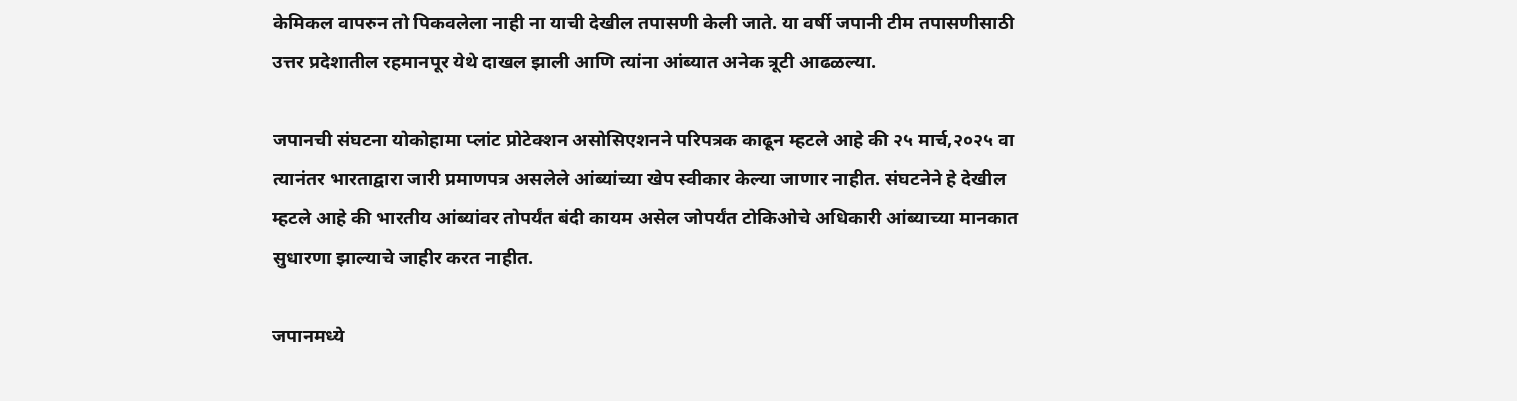केमिकल वापरुन तो पिकवलेला नाही ना याची देखील तपासणी केली जाते. या वर्षी जपानी टीम तपासणीसाठी उत्तर प्रदेशातील रहमानपूर येथे दाखल झाली आणि त्यांना आंब्यात अनेक त्रूटी आढळल्या.

जपानची संघटना योकोहामा प्लांट प्रोटेक्शन असोसिएशनने परिपत्रक काढून म्हटले आहे की २५ मार्च,२०२५ वा त्यानंतर भारताद्वारा जारी प्रमाणपत्र असलेले आंब्यांच्या खेप स्वीकार केल्या जाणार नाहीत. संघटनेने हे देखील म्हटले आहे की भारतीय आंब्यांवर तोपर्यंत बंदी कायम असेल जोपर्यंत टोकिओचे अधिकारी आंब्याच्या मानकात सुधारणा झाल्याचे जाहीर करत नाहीत.

जपानमध्ये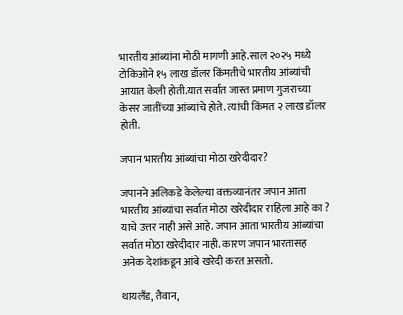भारतीय आंब्यांना मोठी मागणी आहे.साल २०२५ मध्ये टोकिओने १५ लाख डॉलर किंमतीचे भारतीय आंब्यांची आयात केली होती.यात सर्वात जास्त प्रमाण गुजराच्या केसर जातींच्या आंब्यांचे होते. त्यांची किंमत २ लाख डॉलर होती.

जपान भारतीय आंब्यांचा मोठा खरेदीदार?

जपानने अलिकडे केलेल्या वक्तव्यानंतर जपान आता भारतीय आंब्यांचा सर्वात मोठा खरेदीदार राहिला आहे का ? याचे उत्तर नाही असे आहे. जपान आता भारतीय आंब्यांचा सर्वात मोठा खरेदीदार नाही. कारण जपान भारतासह अनेक देशांकडून आंबे खरेदी करत असतो.

थायलँड, तैवान,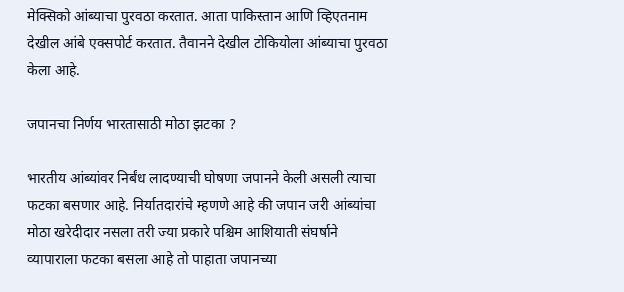मेक्सिको आंब्याचा पुरवठा करतात. आता पाकिस्तान आणि व्हिएतनाम देखील आंबे एक्सपोर्ट करतात. तैवानने देखील टोकियोला आंब्याचा पुरवठा केला आहे.

जपानचा निर्णय भारतासाठी मोठा झटका ?

भारतीय आंब्यांवर निर्बंध लादण्याची घोषणा जपानने केली असली त्याचा फटका बसणार आहे. निर्यातदारांचे म्हणणे आहे की जपान जरी आंब्यांचा मोठा खरेदीदार नसला तरी ज्या प्रकारे पश्चिम आशियाती संघर्षाने व्यापाराला फटका बसला आहे तो पाहाता जपानच्या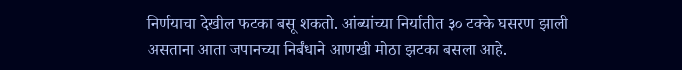निर्णयाचा देखील फटका बसू शकतो. आंब्यांच्या निर्यातीत ३० टक्के घसरण झाली असताना आता जपानच्या निर्बंधाने आणखी मोठा झटका बसला आहे.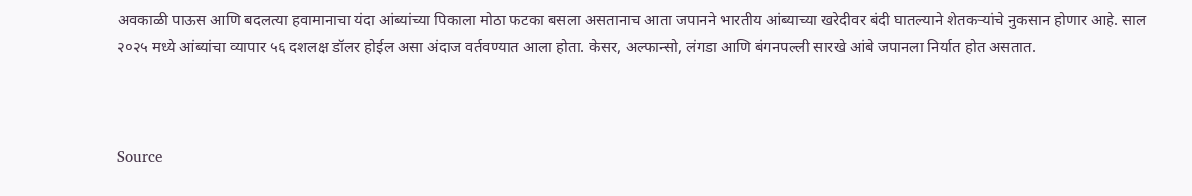अवकाळी पाऊस आणि बदलत्या हवामानाचा यंदा आंब्यांच्या पिकाला मोठा फटका बसला असतानाच आता जपानने भारतीय आंब्याच्या खरेदीवर बंदी घातल्याने शेतकऱ्यांचे नुकसान होणार आहे. साल २०२५ मध्ये आंब्यांचा व्यापार ५६ दशलक्ष डॉलर होईल असा अंदाज वर्तवण्यात आला होता. केसर, अल्फान्सो, लंगडा आणि बंगनपल्ली सारखे आंबे जपानला निर्यात होत असतात.



Source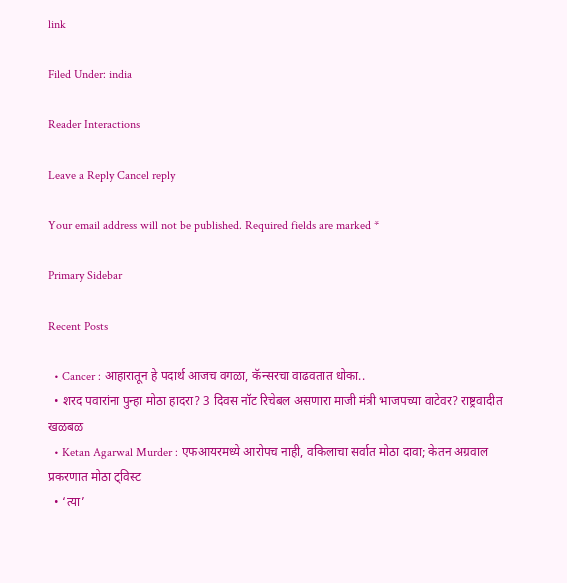link

Filed Under: india

Reader Interactions

Leave a Reply Cancel reply

Your email address will not be published. Required fields are marked *

Primary Sidebar

Recent Posts

  • Cancer : आहारातून हे पदार्थ आजच वगळा, कॅन्सरचा वाढवतात धोका..
  • शरद पवारांना पुन्हा मोठा हादरा? 3 दिवस नॉट रिचेबल असणारा माजी मंत्री भाजपच्या वाटेवर? राष्ट्रवादीत खळबळ
  • Ketan Agarwal Murder : एफआयरमध्ये आरोपच नाही, वकिलाचा सर्वात मोठा दावा; केतन अग्रवाल प्रकरणात मोठा ट्विस्ट
  • ‘त्या’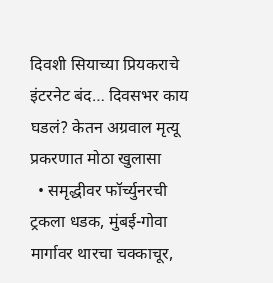दिवशी सियाच्या प्रियकराचे इंटरनेट बंद… दिवसभर काय घडलं? केतन अग्रवाल मृत्यू प्रकरणात मोठा खुलासा
  • समृद्धीवर फॉर्च्युनरची ट्रकला धडक, मुंबई-गोवा मार्गावर थारचा चक्काचूर,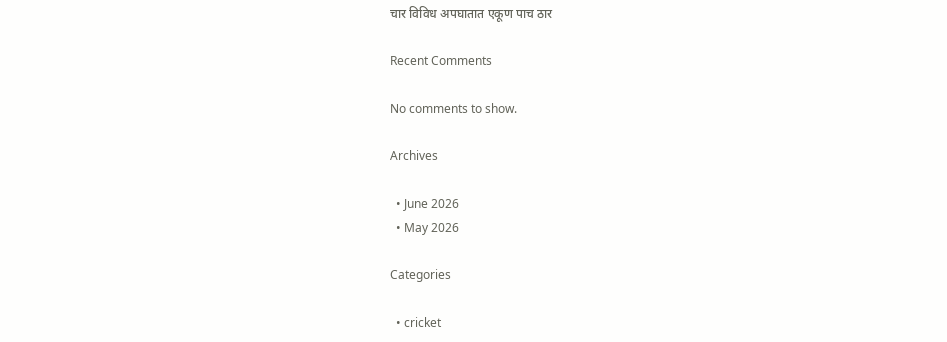चार विविध अपघातात एकूण पाच ठार

Recent Comments

No comments to show.

Archives

  • June 2026
  • May 2026

Categories

  • cricket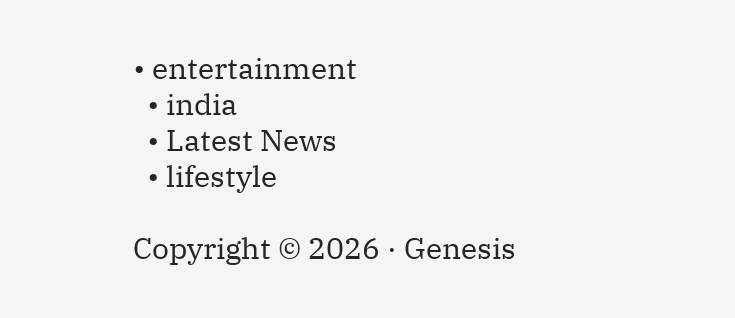• entertainment
  • india
  • Latest News
  • lifestyle

Copyright © 2026 · Genesis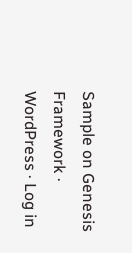Sample on Genesis Framework · WordPress · Log in